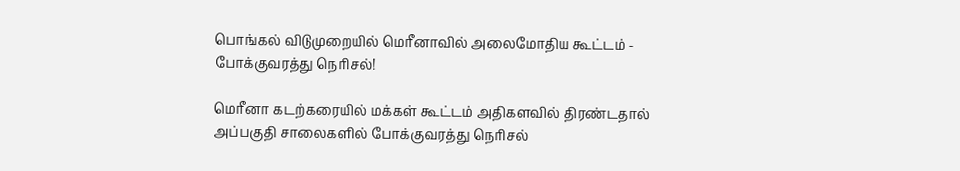பொங்கல் விடுமுறையில் மெரீனாவில் அலைமோதிய கூட்டம் - போக்குவரத்து நெரிசல்!

மெரீனா கடற்கரையில் மக்கள் கூட்டம் அதிகளவில் திரண்டதால் அப்பகுதி சாலைகளில் போக்குவரத்து நெரிசல்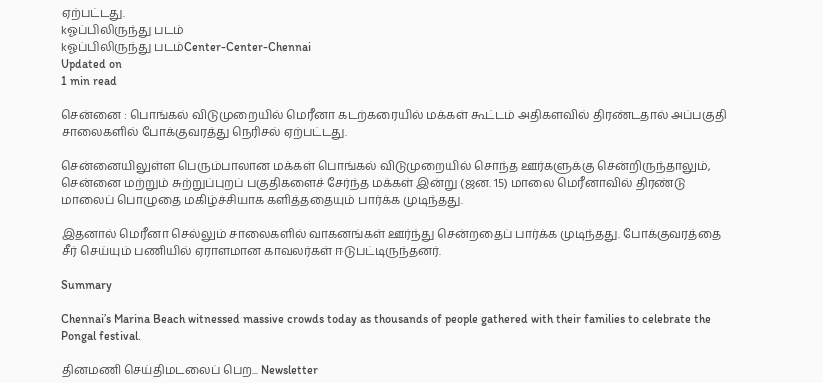ஏற்பட்டது.
kஓப்பிலிருந்து படம்
kஓப்பிலிருந்து படம்Center-Center-Chennai
Updated on
1 min read

சென்னை : பொங்கல் விடுமுறையில் மெரீனா கடற்கரையில் மக்கள் கூட்டம் அதிகளவில் திரண்டதால் அப்பகுதி சாலைகளில் போக்குவரத்து நெரிசல் ஏற்பட்டது.

சென்னையிலுள்ள பெரும்பாலான மக்கள் பொங்கல் விடுமுறையில் சொந்த ஊர்களுக்கு சென்றிருந்தாலும், சென்னை மற்றும் சுற்றுப்புறப் பகுதிகளைச் சேர்ந்த மக்கள் இன்று (ஜன. 15) மாலை மெரீனாவில் திரண்டு மாலைப் பொழுதை மகிழ்ச்சியாக களித்ததையும் பார்க்க முடிந்தது.

இதனால் மெரீனா செல்லும் சாலைகளில் வாகனங்கள் ஊர்ந்து சென்றதைப் பார்க்க முடிந்தது. போக்குவரத்தை சீர் செய்யும் பணியில் ஏராளமான காவலர்கள் ஈடுபட்டிருந்தனர்.

Summary

Chennai’s Marina Beach witnessed massive crowds today as thousands of people gathered with their families to celebrate the Pongal festival.

தினமணி செய்திமடலைப் பெற... Newsletter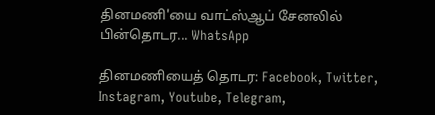தினமணி'யை வாட்ஸ்ஆப் சேனலில் பின்தொடர... WhatsApp

தினமணியைத் தொடர: Facebook, Twitter, Instagram, Youtube, Telegram,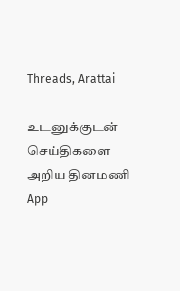Threads, Arattai

உடனுக்குடன் செய்திகளை அறிய தினமணி App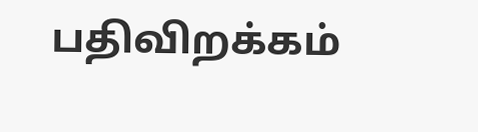பதிவிறக்கம்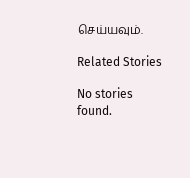செய்யவும்.

Related Stories

No stories found.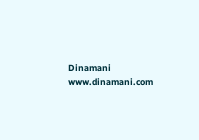Dinamani
www.dinamani.com